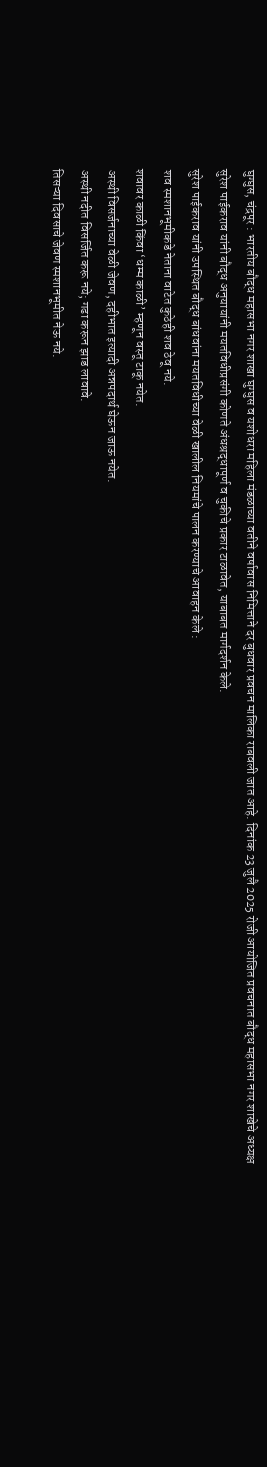घुग्घुस, चंद्रपूर : भारतीय बौद्ध महासभा नगर शाखा घुग्घुस व यशोधरा महिला मंडळाच्या वतीने वर्षावास निमित्ताने दर बुधवार प्रवचन मालिका राबवली जात आहे. दिनांक 23 जुलै 2025 रोजी आयोजित प्रवचनात बौद्ध महासभा नगर शाखेचे अध्यक्ष सुरेश पाईकराव यांनी बौद्ध अनुयायांनी मयतविधीप्रसंगी कोणते अंधश्रद्धापूर्ण व चुकीचे प्रकार टाळावेत, याबाबत मार्गदर्शन केले.
सुरेश पाईकराव यांनी उपस्थित बौद्ध बांधवांना मयतविधीच्या वेळी खालील नियमांचे पालन करण्याचे आवाहन केले :
शव स्मशानभूमीकडे नेताना वाटेत कुठेही शव ठेवू नये.
शवावर काळी किंवा ‘धम्म काळी’ म्हणून वस्तू टाकू नयेत.
अस्थी विसर्जनाच्या वेळी जेवण, दहीभात इत्यादी अन्नपदार्थ घेऊन जाऊ नयेत.
अस्थी नदीत विसर्जित करू नये; गढा करून झाड लावावे.
तिसऱ्या दिवसाचे जेवण स्मशानभूमीत नेऊ नये.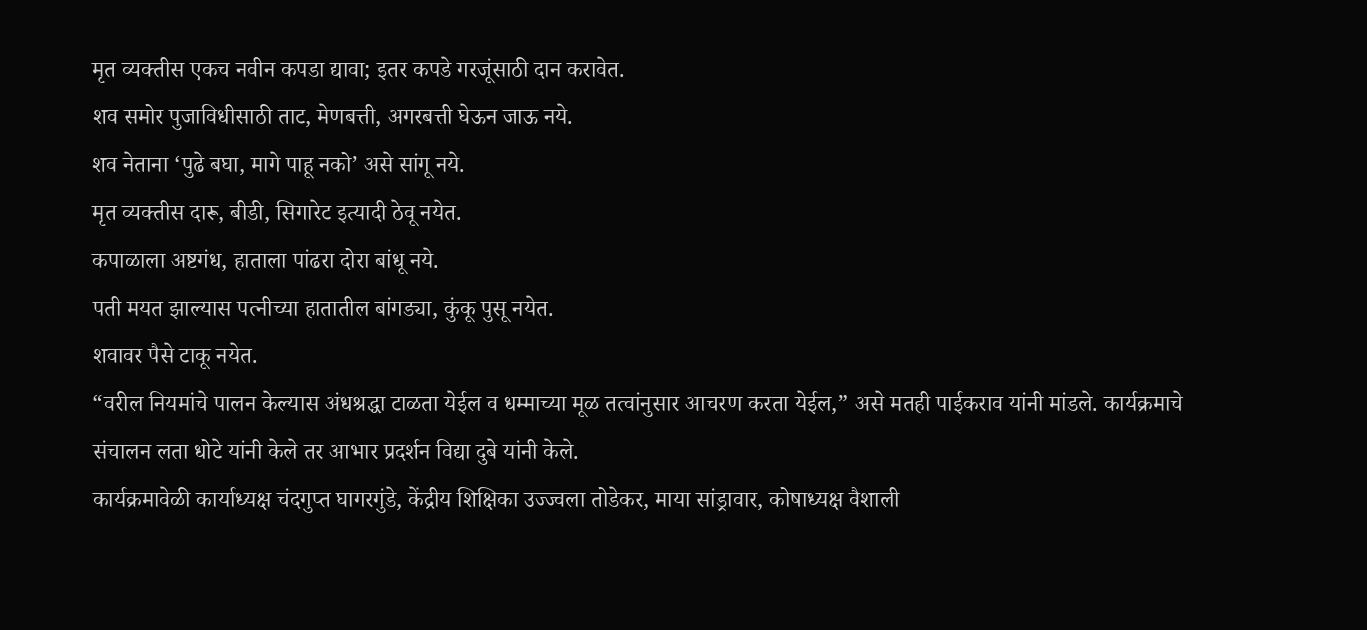मृत व्यक्तीस एकच नवीन कपडा द्यावा; इतर कपडे गरजूंसाठी दान करावेत.
शव समोर पुजाविधीसाठी ताट, मेणबत्ती, अगरबत्ती घेऊन जाऊ नये.
शव नेताना ‘पुढे बघा, मागे पाहू नको’ असे सांगू नये.
मृत व्यक्तीस दारू, बीडी, सिगारेट इत्यादी ठेवू नयेत.
कपाळाला अष्टगंध, हाताला पांढरा दोरा बांधू नये.
पती मयत झाल्यास पत्नीच्या हातातील बांगड्या, कुंकू पुसू नयेत.
शवावर पैसे टाकू नयेत.
“वरील नियमांचे पालन केल्यास अंधश्रद्धा टाळता येईल व धम्माच्या मूळ तत्वांनुसार आचरण करता येईल,” असे मतही पाईकराव यांनी मांडले. कार्यक्रमाचे संचालन लता धोटे यांनी केले तर आभार प्रदर्शन विद्या दुबे यांनी केले.
कार्यक्रमावेळी कार्याध्यक्ष चंदगुप्त घागरगुंडे, केंद्रीय शिक्षिका उज्ज्वला तोडेकर, माया सांड्रावार, कोषाध्यक्ष वैशाली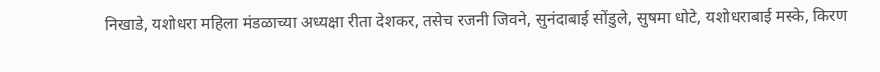निखाडे, यशोधरा महिला मंडळाच्या अध्यक्षा रीता देशकर, तसेच रजनी जिवने, सुनंदाबाई सोंडुले, सुषमा धोटे, यशोधराबाई मस्के, किरण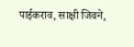पाईकराव, साक्षी जिवने,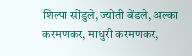शिल्पा सोंडुले, ज्योती बेंडले, अल्का करमणकर, माधुरी करमणकर,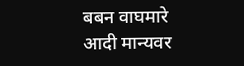बबन वाघमारे आदी मान्यवर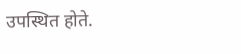उपस्थित होते.